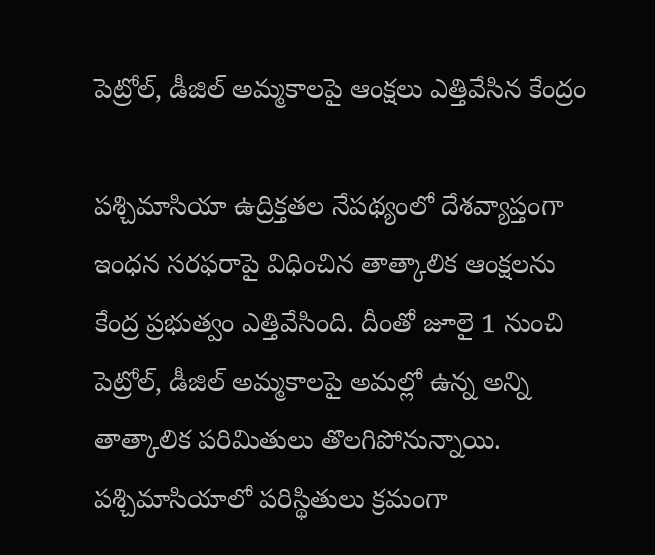పెట్రోల్, డీజిల్ అమ్మకాలపై ఆంక్షలు ఎత్తివేసిన కేంద్రం

పశ్చిమాసియా ఉద్రిక్తతల నేపథ్యంలో దేశవ్యాప్తంగా ఇంధన సరఫరాపై విధించిన తాత్కాలిక ఆంక్షలను కేంద్ర ప్రభుత్వం ఎత్తివేసింది. దీంతో జూలై 1 నుంచి పెట్రోల్, డీజిల్ అమ్మకాలపై అమల్లో ఉన్న అన్ని తాత్కాలిక పరిమితులు తొలగిపోనున్నాయి.
పశ్చిమాసియాలో పరిస్థితులు క్రమంగా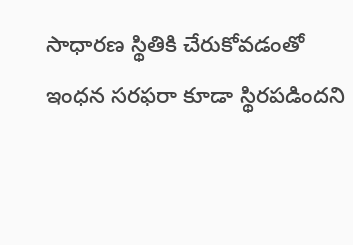సాధారణ స్థితికి చేరుకోవడంతో ఇంధన సరఫరా కూడా స్థిరపడిందని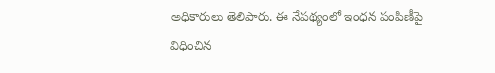అధికారులు తెలిపారు. ఈ నేపథ్యంలో ఇంధన పంపిణీపై విధించిన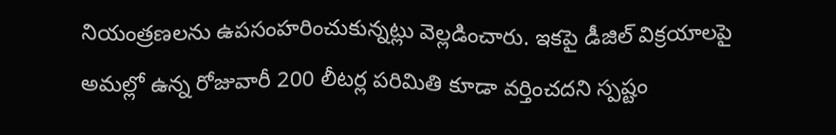నియంత్రణలను ఉపసంహరించుకున్నట్లు వెల్లడించారు. ఇకపై డీజిల్ విక్రయాలపై అమల్లో ఉన్న రోజువారీ 200 లీటర్ల పరిమితి కూడా వర్తించదని స్పష్టం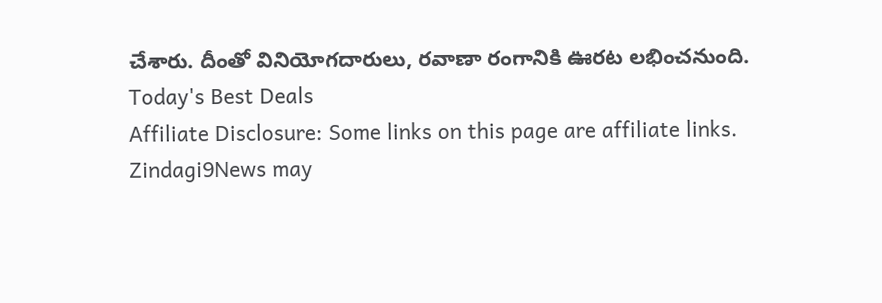చేశారు. దీంతో వినియోగదారులు, రవాణా రంగానికి ఊరట లభించనుంది.
Today's Best Deals
Affiliate Disclosure: Some links on this page are affiliate links. Zindagi9News may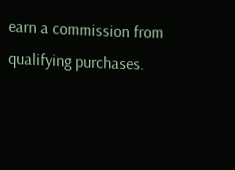earn a commission from qualifying purchases.